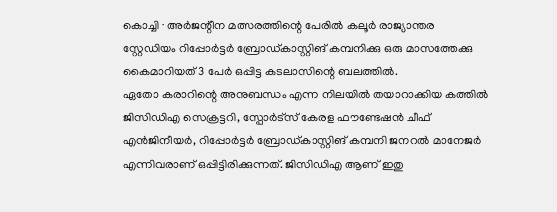കൊച്ചി ∙ അർജന്റീന മത്സരത്തിന്റെ പേരിൽ കലൂർ രാജ്യാന്തര സ്റ്റേഡിയം റിപ്പോർട്ടർ ബ്രോഡ്കാസ്റ്റിങ് കമ്പനിക്കു ഒരു മാസത്തേക്കു കൈമാറിയത് 3 പേർ ഒപ്പിട്ട കടലാസിന്റെ ബലത്തിൽ.
ഏതോ കരാറിന്റെ അനുബന്ധം എന്ന നിലയിൽ തയാറാക്കിയ കത്തിൽ ജിസിഡിഎ സെക്രട്ടറി, സ്പോർട്സ് കേരള ഫൗണ്ടേഷൻ ചീഫ് എൻജിനീയർ, റിപ്പോർട്ടർ ബ്രോഡ്കാസ്റ്റിങ് കമ്പനി ജനറൽ മാനേജർ എന്നിവരാണ് ഒപ്പിട്ടിരിക്കുന്നത്. ജിസിഡിഎ ആണ് ഇതു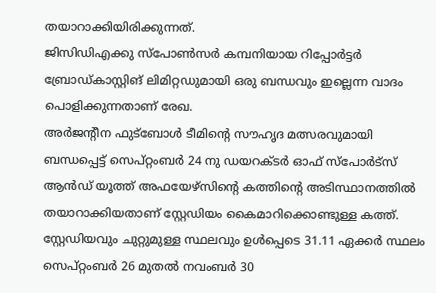തയാറാക്കിയിരിക്കുന്നത്.
ജിസിഡിഎക്കു സ്പോൺസർ കമ്പനിയായ റിപ്പോർട്ടർ ബ്രോഡ്കാസ്റ്റിങ് ലിമിറ്റഡുമായി ഒരു ബന്ധവും ഇല്ലെന്ന വാദം പൊളിക്കുന്നതാണ് രേഖ.
അർജന്റീന ഫുട്ബോൾ ടീമിന്റെ സൗഹൃദ മത്സരവുമായി ബന്ധപ്പെട്ട് സെപ്റ്റംബർ 24 നു ഡയറക്ടർ ഓഫ് സ്പോർട്സ് ആൻഡ് യൂത്ത് അഫയേഴ്സിന്റെ കത്തിന്റെ അടിസ്ഥാനത്തിൽ തയാറാക്കിയതാണ് സ്റ്റേഡിയം കൈമാറിക്കൊണ്ടുള്ള കത്ത്. സ്റ്റേഡിയവും ചുറ്റുമുള്ള സ്ഥലവും ഉൾപ്പെടെ 31.11 ഏക്കർ സ്ഥലം സെപ്റ്റംബർ 26 മുതൽ നവംബർ 30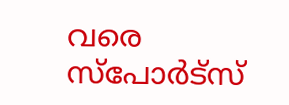വരെ സ്പോർട്സ്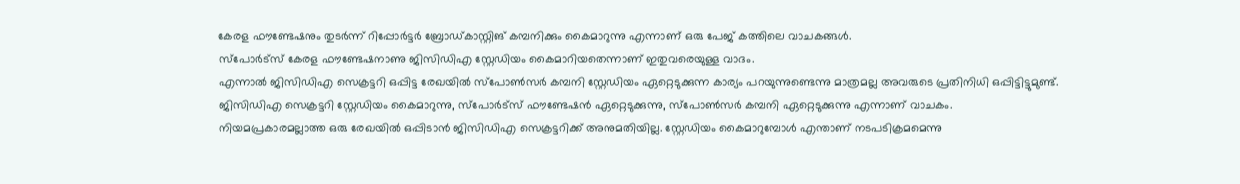കേരള ഫൗണ്ടേഷനും തുടർന്ന് റിപ്പോർട്ടർ ബ്രോഡ്കാസ്റ്റിങ് കമ്പനിക്കും കൈമാറുന്നു എന്നാണ് ഒരു പേജ് കത്തിലെ വാചകങ്ങൾ.
സ്പോർട്സ് കേരള ഫൗണ്ടേഷനാണു ജിസിഡിഎ സ്റ്റേഡിയം കൈമാറിയതെന്നാണ് ഇതുവരെയുള്ള വാദം.
എന്നാൽ ജിസിഡിഎ സെക്രട്ടറി ഒപ്പിട്ട രേഖയിൽ സ്പോൺസർ കമ്പനി സ്റ്റേഡിയം ഏറ്റെടുക്കുന്ന കാര്യം പറയുന്നുണ്ടെന്നു മാത്രമല്ല അവരുടെ പ്രതിനിധി ഒപ്പിട്ടിട്ടുമുണ്ട്.
ജിസിഡിഎ സെക്രട്ടറി സ്റ്റേഡിയം കൈമാറുന്നു, സ്പോർട്സ് ഫൗണ്ടേഷൻ ഏറ്റെടുക്കുന്നു, സ്പോൺസർ കമ്പനി ഏറ്റെടുക്കുന്നു എന്നാണ് വാചകം.
നിയമപ്രകാരമല്ലാത്ത ഒരു രേഖയിൽ ഒപ്പിടാൻ ജിസിഡിഎ സെക്രട്ടറിക്ക് അനുമതിയില്ല. സ്റ്റേഡിയം കൈമാറുമ്പോൾ എന്താണ് നടപടിക്രമമെന്നു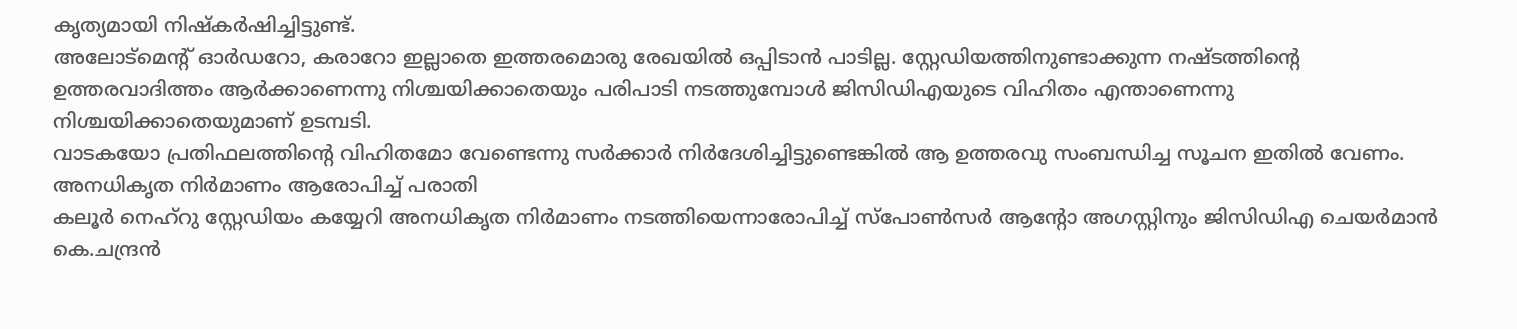കൃത്യമായി നിഷ്കർഷിച്ചിട്ടുണ്ട്.
അലോട്മെന്റ് ഓർഡറോ, കരാറോ ഇല്ലാതെ ഇത്തരമൊരു രേഖയിൽ ഒപ്പിടാൻ പാടില്ല. സ്റ്റേഡിയത്തിനുണ്ടാക്കുന്ന നഷ്ടത്തിന്റെ ഉത്തരവാദിത്തം ആർക്കാണെന്നു നിശ്ചയിക്കാതെയും പരിപാടി നടത്തുമ്പോൾ ജിസിഡിഎയുടെ വിഹിതം എന്താണെന്നു നിശ്ചയിക്കാതെയുമാണ് ഉടമ്പടി.
വാടകയോ പ്രതിഫലത്തിന്റെ വിഹിതമോ വേണ്ടെന്നു സർക്കാർ നിർദേശിച്ചിട്ടുണ്ടെങ്കിൽ ആ ഉത്തരവു സംബന്ധിച്ച സൂചന ഇതിൽ വേണം.
അനധികൃത നിർമാണം ആരോപിച്ച് പരാതി
കലൂർ നെഹ്റു സ്റ്റേഡിയം കയ്യേറി അനധികൃത നിർമാണം നടത്തിയെന്നാരോപിച്ച് സ്പോൺസർ ആന്റോ അഗസ്റ്റിനും ജിസിഡിഎ ചെയർമാൻ കെ.ചന്ദ്രൻ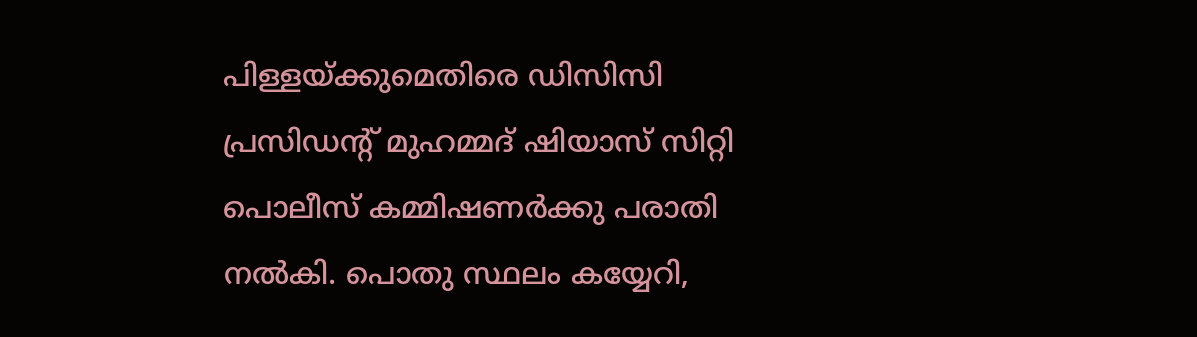പിള്ളയ്ക്കുമെതിരെ ഡിസിസി പ്രസിഡന്റ് മുഹമ്മദ് ഷിയാസ് സിറ്റി പൊലീസ് കമ്മിഷണർക്കു പരാതി നൽകി. പൊതു സ്ഥലം കയ്യേറി,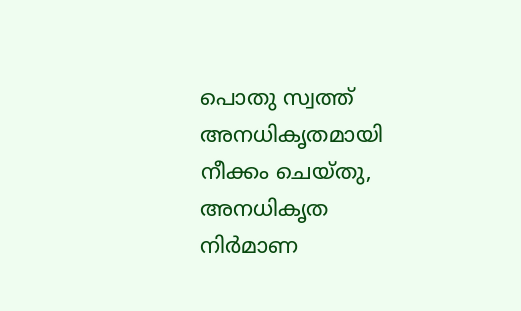പൊതു സ്വത്ത് അനധികൃതമായി നീക്കം ചെയ്തു, അനധികൃത നിർമാണ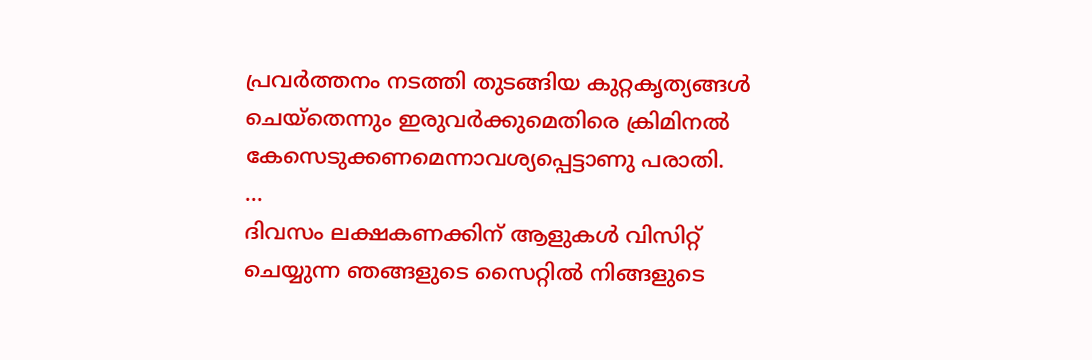പ്രവർത്തനം നടത്തി തുടങ്ങിയ കുറ്റകൃത്യങ്ങൾ ചെയ്തെന്നും ഇരുവർക്കുമെതിരെ ക്രിമിനൽ കേസെടുക്കണമെന്നാവശ്യപ്പെട്ടാണു പരാതി.
…
ദിവസം ലക്ഷകണക്കിന് ആളുകൾ വിസിറ്റ് ചെയ്യുന്ന ഞങ്ങളുടെ സൈറ്റിൽ നിങ്ങളുടെ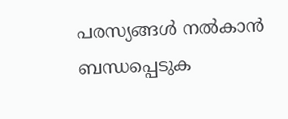പരസ്യങ്ങൾ നൽകാൻ ബന്ധപ്പെടുക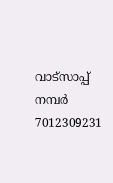വാട്സാപ്പ് നമ്പർ 7012309231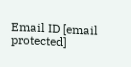Email ID [email protected]